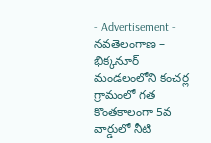- Advertisement -
నవతెలంగాణ – భిక్కనూర్
మండలంలోని కంచర్ల గ్రామంలో గత కొంతకాలంగా 5వ వార్డులో నీటి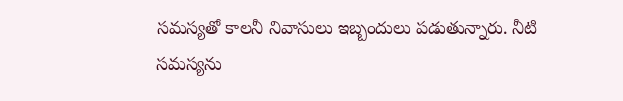సమస్యతో కాలనీ నివాసులు ఇబ్బందులు పడుతున్నారు. నీటి సమస్యను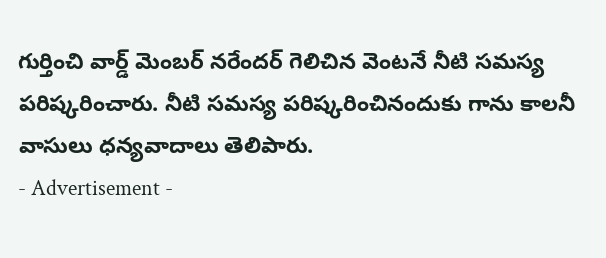గుర్తించి వార్డ్ మెంబర్ నరేందర్ గెలిచిన వెంటనే నీటి సమస్య పరిష్కరించారు. నీటి సమస్య పరిష్కరించినందుకు గాను కాలనీ వాసులు ధన్యవాదాలు తెలిపారు.
- Advertisement -